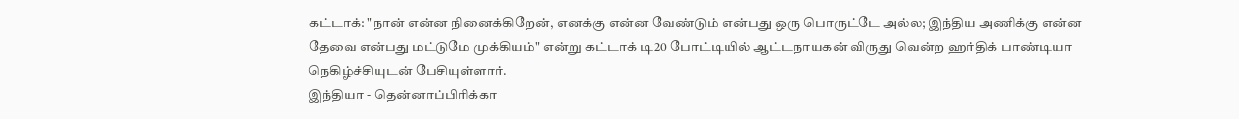கட்டாக்: "நான் என்ன நினைக்கிறேன், எனக்கு என்ன வேண்டும் என்பது ஒரு பொருட்டே அல்ல; இந்திய அணிக்கு என்ன தேவை என்பது மட்டுமே முக்கியம்" என்று கட்டாக் டி20 போட்டியில் ஆட்டநாயகன் விருது வென்ற ஹர்திக் பாண்டியா நெகிழ்ச்சியுடன் பேசியுள்ளார்.
இந்தியா - தென்னாப்பிரிக்கா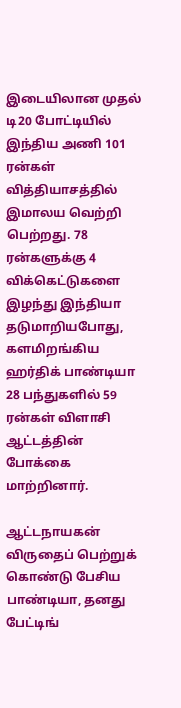இடையிலான முதல் டி20 போட்டியில் இந்திய அணி 101 ரன்கள் வித்தியாசத்தில் இமாலய வெற்றி பெற்றது. 78 ரன்களுக்கு 4 விக்கெட்டுகளை இழந்து இந்தியா தடுமாறியபோது, களமிறங்கிய ஹர்திக் பாண்டியா 28 பந்துகளில் 59 ரன்கள் விளாசி ஆட்டத்தின் போக்கை மாற்றினார்.

ஆட்டநாயகன் விருதைப் பெற்றுக் கொண்டு பேசிய பாண்டியா, தனது பேட்டிங்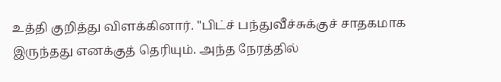உத்தி குறித்து விளக்கினார். "பிட்ச் பந்துவீச்சுக்குச் சாதகமாக இருந்தது எனக்குத் தெரியும். அந்த நேரத்தில்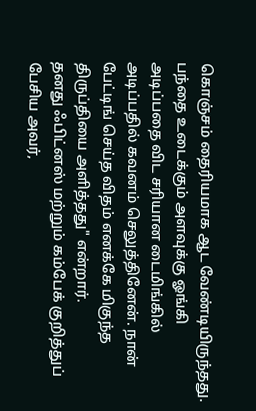கொஞ்சம் தைரியமாக ஆட வேண்டியிருந்தது. பந்தை உடைக்கும் அளவுக்கு ஓங்கி அடிப்பதை விட சரியான டைமிங்கில் அடிப்பதில் கவனம் செலுத்தினேன். நான் பேட்டிங் செய்த விதம் எனக்கே மிகுந்த திருப்தியை அளித்தது" என்றார்.
தனது ஃபிட்னஸ் மற்றும் கம்பேக் குறித்துப் பேசிய அவர்,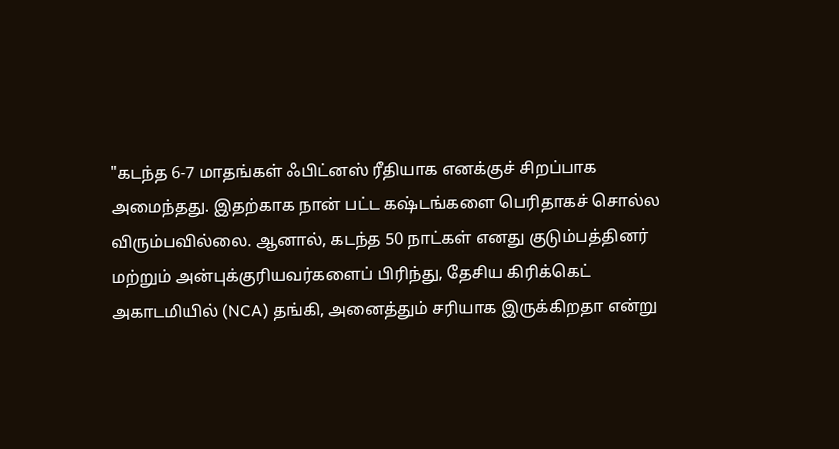"கடந்த 6-7 மாதங்கள் ஃபிட்னஸ் ரீதியாக எனக்குச் சிறப்பாக அமைந்தது. இதற்காக நான் பட்ட கஷ்டங்களை பெரிதாகச் சொல்ல விரும்பவில்லை. ஆனால், கடந்த 50 நாட்கள் எனது குடும்பத்தினர் மற்றும் அன்புக்குரியவர்களைப் பிரிந்து, தேசிய கிரிக்கெட் அகாடமியில் (NCA) தங்கி, அனைத்தும் சரியாக இருக்கிறதா என்று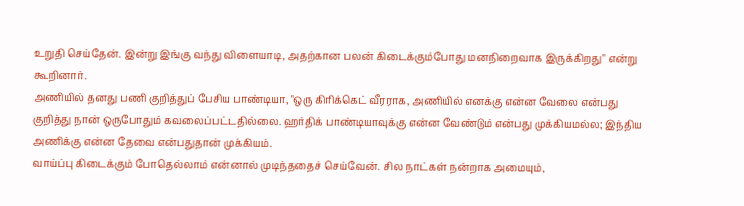உறுதி செய்தேன். இன்று இங்கு வந்து விளையாடி, அதற்கான பலன் கிடைக்கும்போது மனநிறைவாக இருக்கிறது" என்று கூறினார்.
அணியில் தனது பணி குறித்துப் பேசிய பாண்டியா, "ஒரு கிரிக்கெட் வீரராக, அணியில் எனக்கு என்ன வேலை என்பது குறித்து நான் ஒருபோதும் கவலைப்பட்டதில்லை. ஹர்திக் பாண்டியாவுக்கு என்ன வேண்டும் என்பது முக்கியமல்ல; இந்திய அணிக்கு என்ன தேவை என்பதுதான் முக்கியம்.
வாய்ப்பு கிடைக்கும் போதெல்லாம் என்னால் முடிந்ததைச் செய்வேன். சில நாட்கள் நன்றாக அமையும்,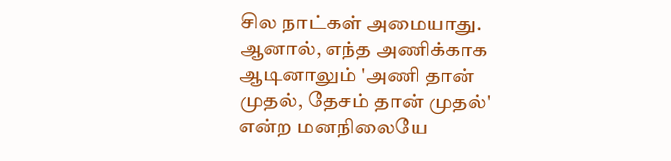சில நாட்கள் அமையாது. ஆனால், எந்த அணிக்காக ஆடினாலும் 'அணி தான் முதல், தேசம் தான் முதல்' என்ற மனநிலையே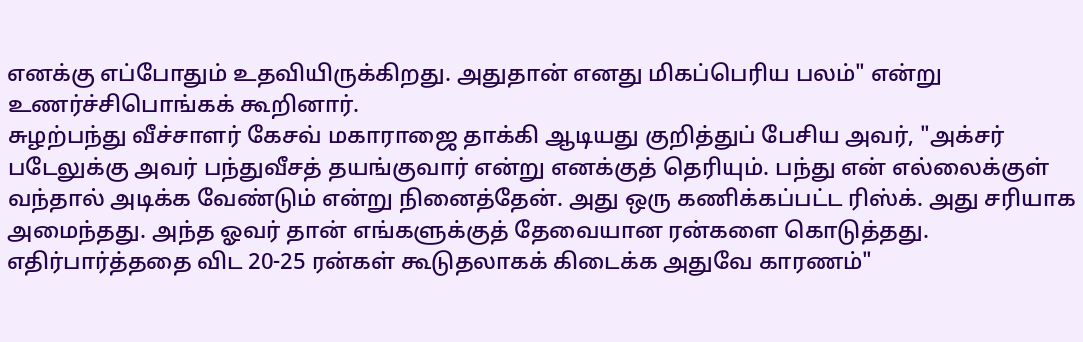எனக்கு எப்போதும் உதவியிருக்கிறது. அதுதான் எனது மிகப்பெரிய பலம்" என்று உணர்ச்சிபொங்கக் கூறினார்.
சுழற்பந்து வீச்சாளர் கேசவ் மகாராஜை தாக்கி ஆடியது குறித்துப் பேசிய அவர், "அக்சர் படேலுக்கு அவர் பந்துவீசத் தயங்குவார் என்று எனக்குத் தெரியும். பந்து என் எல்லைக்குள் வந்தால் அடிக்க வேண்டும் என்று நினைத்தேன். அது ஒரு கணிக்கப்பட்ட ரிஸ்க். அது சரியாக அமைந்தது. அந்த ஓவர் தான் எங்களுக்குத் தேவையான ரன்களை கொடுத்தது. எதிர்பார்த்ததை விட 20-25 ரன்கள் கூடுதலாகக் கிடைக்க அதுவே காரணம்"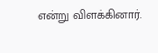என்று விளக்கினார்.